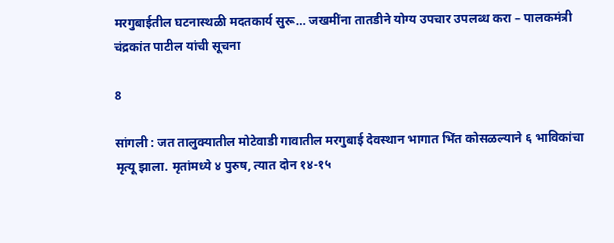मरगुबाईतील घटनास्थळी मदतकार्य सुरू… जखमींना तातडीने योग्य उपचार उपलब्ध करा – पालकमंत्री चंद्रकांत पाटील यांची सूचना

8

सांगली : जत तालुक्यातील मोटेवाडी गावातील मरगुबाई देवस्थान भागात भिंत कोसळल्याने ६ भाविकांचा मृत्यू झाला. मृतांमध्ये ४ पुरुष, त्यात दोन १४-१५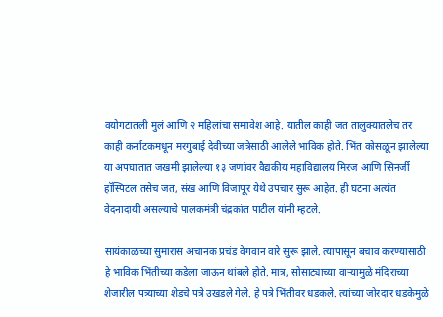वयोगटातली मुलं आणि २ महिलांचा समावेश आहे. यातील काही जत तालुक्यातलेच तर काही कर्नाटकमधून मरगुबाई देवीच्या जत्रेसाठी आलेले भाविक होते. भिंत कोसळून झालेल्या या अपघातात जखमी झालेल्या १३ जणांवर वैद्यकीय महाविद्यालय मिरज आणि सिनर्जी हॉस्पिटल तसेच जत, संख आणि विजापूर येथे उपचार सुरू आहेत. ही घटना अत्यंत वेदनादायी असल्याचे पालकमंत्री चंद्रकांत पाटील यांनी म्हटले.

सायंकाळच्या सुमारास अचानक प्रचंड वेगवान वारे सुरू झाले. त्यापासून बचाव करण्यासाठी हे भाविक भिंतीच्या कडेला जाऊन थांबले होते. मात्र, सोसाट्याच्या वाऱ्यामुळे मंदिराच्या शेजारील पत्र्याच्या शेडचे पत्रे उखडले गेले. हे पत्रे भिंतीवर धडकले. त्यांच्या जोरदार धडकेमुळे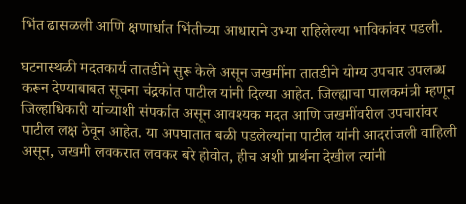भिंत ढासळली आणि क्षणार्धात भिंतीच्या आधाराने उभ्या राहिलेल्या भाविकांवर पडली.

घटनास्थळी मदतकार्य तातडीने सुरू केले असून जखमींना तातडीने योग्य उपचार उपलब्ध करून देण्याबाबत सूचना चंद्रकांत पाटील यांनी दिल्या आहेत. जिल्ह्याचा पालकमंत्री म्हणून जिल्हाधिकारी यांच्याशी संपर्कात असून आवश्यक मदत आणि जखमींवरील उपचारांवर पाटील लक्ष ठेवून आहेत. या अपघातात बळी पडलेल्यांना पाटील यांनी आदरांजली वाहिली असून, जखमी लवकरात लवकर बरे होवोत, हीच अशी प्रार्थना देखील त्यांनी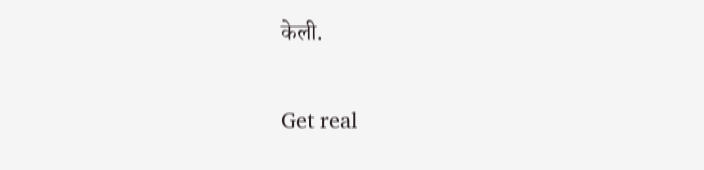केली.

Get real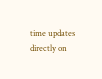time updates directly on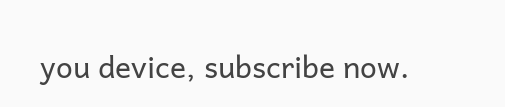you device, subscribe now.